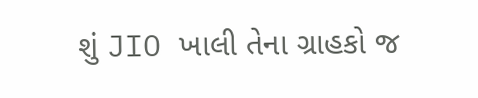શું JIO ખાલી તેના ગ્રાહકો જ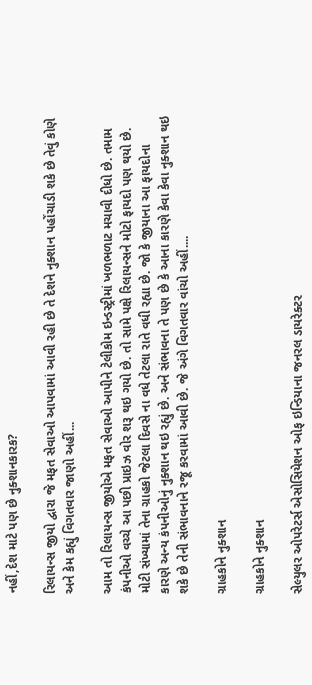નહીં,દેશ માટે પણ છે નુક્શાનકારક?

રિલાયન્સ જીયો દ્વારા જે મફત સેવાઓ આપવામાં આવી રહી છે તે દેશને નુક્શાન પહોંચાડી શકે છે તેવું કોણે અને કેમ કહ્યું વિગતવાર જાણો અહીં...

આમ તો રિલાયન્સ જીયોએ મફત સેવાઓ આપીને ટેલીકોમ ઇન્ડસ્ટ્રીમાં ખળભળાટ મચાવી દીધો છે. તમામ કંપનીઓ વચ્ચે આ પછી પ્રાઇઝ વોર શરૂ થઇ ગયો છે. તો સામે પક્ષે રિલાયન્સને મોટો ફાયદો પણ થયો છે. મોટી સંખ્યામાં તેના ગ્રાહકો જેટલા દિવસે ના વધે તેટલા રાતે વધી રહ્યા છે. જો કે જીયાના આ ફાયદોના કારણે અન્ય કંપનીઓનું નુક્શાન થઇ રહ્યું છે. અને સંભાવના તે પણ છે કે આના કારણે કેવા કેવા નુક્શાન થઇ શકે છે તેની સંભાવનાને રજૂ કરવામાં આવી છે. જે અંગે વિગતવાર વાંચો અહીં....

ગ્રાહકોને નુક્શાન

ગ્રાહકોને નુક્શાન

સેલ્યુલર ઓપરેટર્સ એસોસિયેશન ઓફ ઇન્ડિયાના જનરલ ડાયરેક્ટર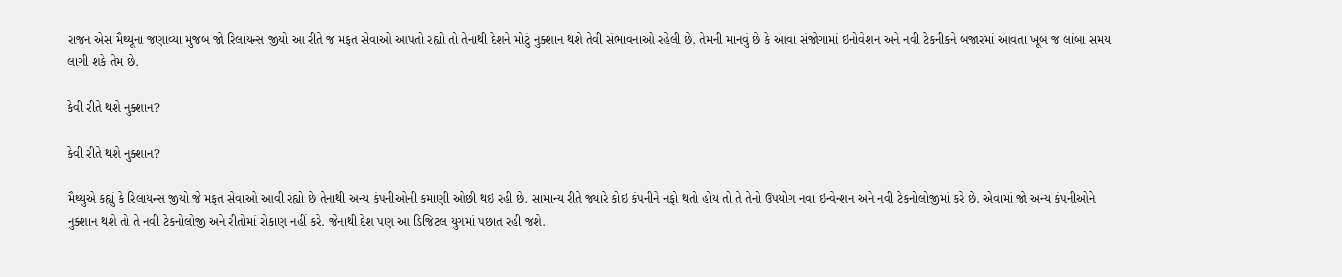રાજન એસ મૈથ્યૂના જણાવ્યા મુજબ જો રિલાયન્સ જીયો આ રીતે જ મફત સેવાઓ આપતો રહ્યો તો તેનાથી દેશને મોટું નુક્શાન થશે તેવી સંભાવનાઓ રહેલી છે. તેમની માનવું છે કે આવા સંજોગામાં ઇનોવેશન અને નવી ટેકનીકને બજારમાં આવતા ખૂબ જ લાંબા સમય લાગી શકે તેમ છે.

કેવી રીતે થશે નુક્શાન?

કેવી રીતે થશે નુક્શાન?

મૈથ્યુએ કહ્યું કે રિલાયન્સ જીયો જે મફત સેવાઓ આવી રહ્યો છે તેનાથી અન્ય કંપનીઓની કમાણી ઓછી થઇ રહી છે. સામાન્ય રીતે જ્યારે કોઇ કંપનીને નફો થતો હોય તો તે તેનો ઉપયોગ નવા ઇન્વેન્શન અને નવી ટેકનોલોજીમાં કરે છે. એવામાં જો અન્ય કંપનીઓને નુક્શાન થશે તો તે નવી ટેકનોલોજી અને રીતોમાં રોકાણ નહીં કરે. જેનાથી દેશ પણ આ ડિજિટલ યુગમાં પછાત રહી જશે.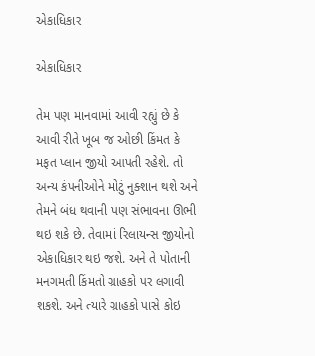એકાધિકાર

એકાધિકાર

તેમ પણ માનવામાં આવી રહ્યું છે કે આવી રીતે ખૂબ જ ઓછી કિંમત કે મફત પ્લાન જીયો આપતી રહેશે. તો અન્ય કંપનીઓને મોટું નુક્શાન થશે અને તેમને બંધ થવાની પણ સંભાવના ઊભી થઇ શકે છે. તેવામાં રિલાયન્સ જીયોનો એકાધિકાર થઇ જશે. અને તે પોતાની મનગમતી કિંમતો ગ્રાહકો પર લગાવી શકશે. અને ત્યારે ગ્રાહકો પાસે કોઇ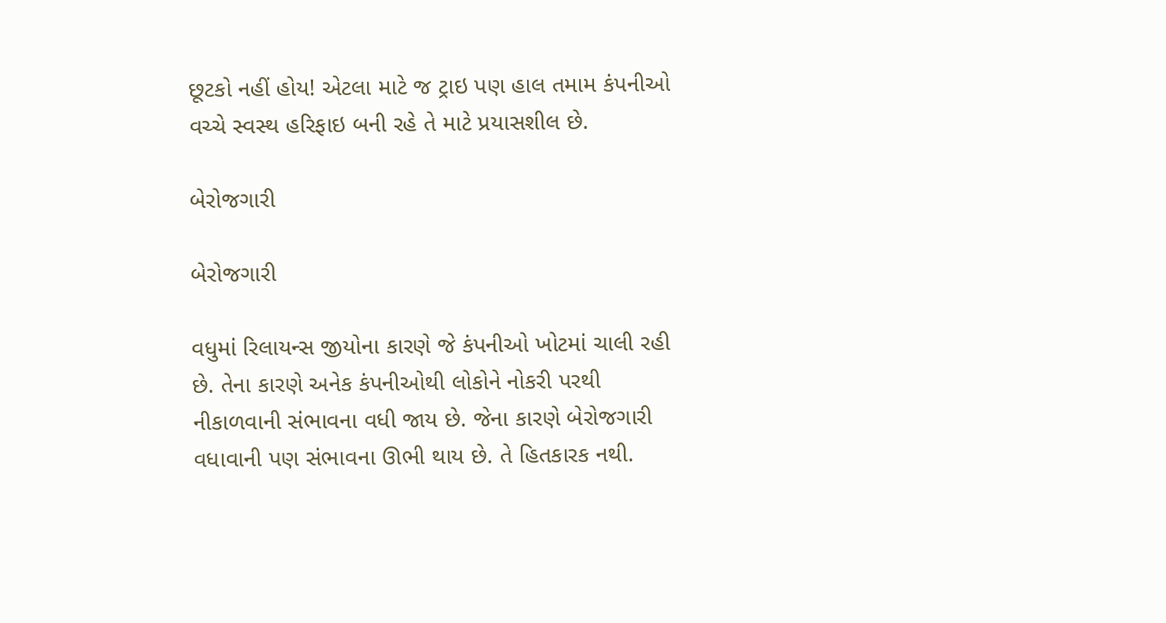છૂટકો નહીં હોય! એટલા માટે જ ટ્રાઇ પણ હાલ તમામ કંપનીઓ વચ્ચે સ્વસ્થ હરિફાઇ બની રહે તે માટે પ્રયાસશીલ છે.

બેરોજગારી

બેરોજગારી

વધુમાં રિલાયન્સ જીયોના કારણે જે કંપનીઓ ખોટમાં ચાલી રહી છે. તેના કારણે અનેક કંપનીઓથી લોકોને નોકરી પરથી નીકાળવાની સંભાવના વધી જાય છે. જેના કારણે બેરોજગારી વધાવાની પણ સંભાવના ઊભી થાય છે. તે હિતકારક નથી.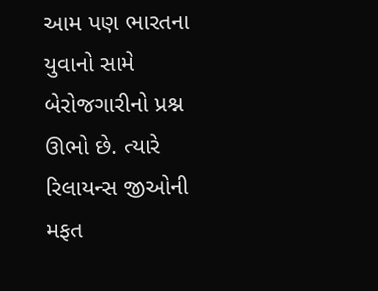આમ પણ ભારતના યુવાનો સામે બેરોજગારીનો પ્રશ્ન ઊભો છે. ત્યારે રિલાયન્સ જીઓની મફત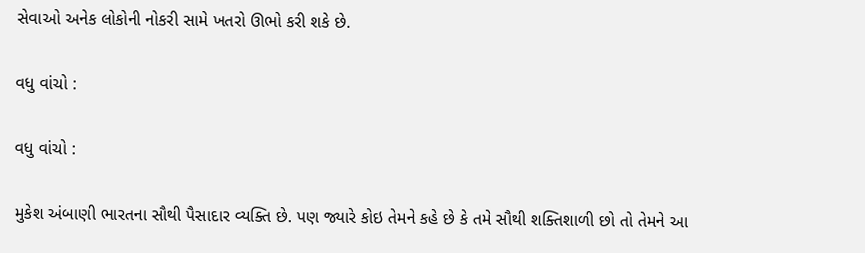સેવાઓ અનેક લોકોની નોકરી સામે ખતરો ઊભો કરી શકે છે.

વધુ વાંચો :

વધુ વાંચો :

મુકેશ અંબાણી ભારતના સૌથી પૈસાદાર વ્યક્તિ છે. પણ જ્યારે કોઇ તેમને કહે છે કે તમે સૌથી શક્તિશાળી છો તો તેમને આ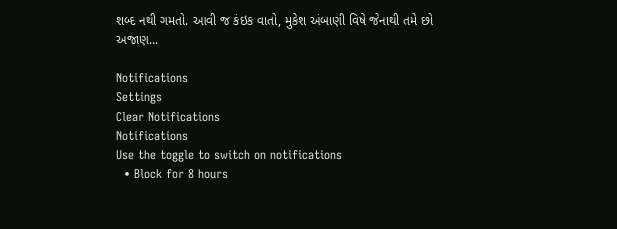શબ્દ નથી ગમતો. આવી જ કંઇક વાતો, મુકેશ અંબાણી વિષે જેનાથી તમે છો અજાણ...

Notifications
Settings
Clear Notifications
Notifications
Use the toggle to switch on notifications
  • Block for 8 hours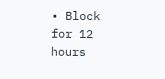• Block for 12 hours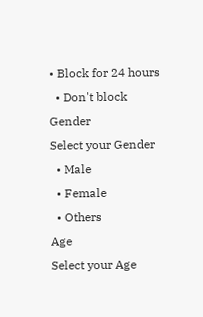• Block for 24 hours
  • Don't block
Gender
Select your Gender
  • Male
  • Female
  • Others
Age
Select your Age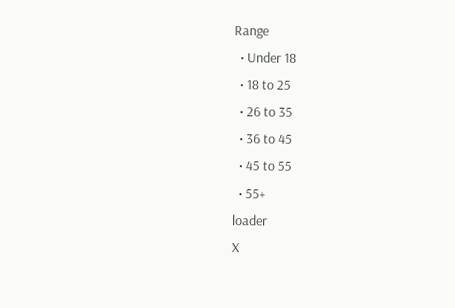Range
  • Under 18
  • 18 to 25
  • 26 to 35
  • 36 to 45
  • 45 to 55
  • 55+
loader
X